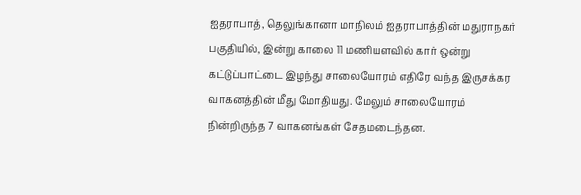ஐதராபாத், தெலுங்கானா மாநிலம் ஐதராபாத்தின் மதுராநகர் பகுதியில், இன்று காலை 11 மணியளவில் கார் ஒன்று கட்டுப்பாட்டை இழந்து சாலையோரம் எதிரே வந்த இருசக்கர வாகனத்தின் மீது மோதியது. மேலும் சாலையோரம் நின்றிருந்த 7 வாகனங்கள் சேதமடைந்தன.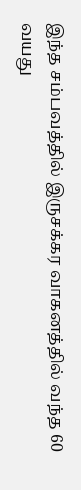இந்த சம்பவத்தில் இருசக்கர வாகனத்தில் வந்த 60 வயது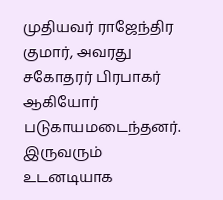முதியவர் ராஜேந்திர குமார், அவரது சகோதரர் பிரபாகர் ஆகியோர் படுகாயமடைந்தனர். இருவரும் உடனடியாக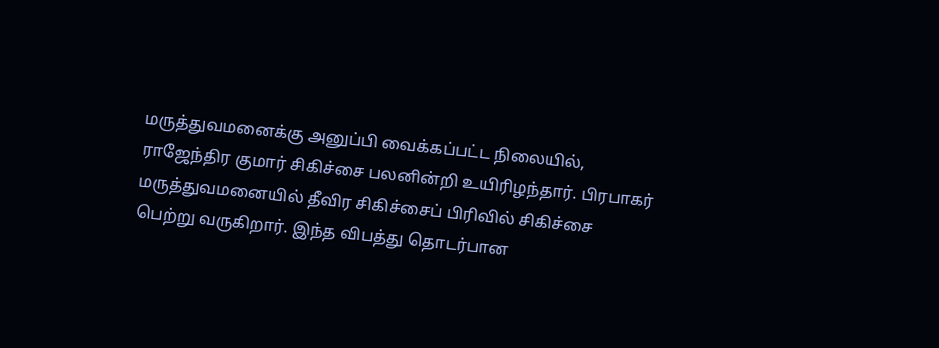மருத்துவமனைக்கு அனுப்பி வைக்கப்பட்ட நிலையில், ராஜேந்திர குமார் சிகிச்சை பலனின்றி உயிரிழந்தார். பிரபாகர் மருத்துவமனையில் தீவிர சிகிச்சைப் பிரிவில் சிகிச்சை பெற்று வருகிறார். இந்த விபத்து தொடர்பான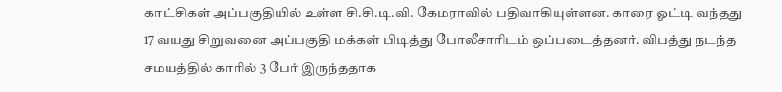காட்சிகள் அப்பகுதியில் உள்ள சி.சி.டி.வி. கேமராவில் பதிவாகியுள்ளன. காரை ஓட்டி வந்தது 17 வயது சிறுவனை அப்பகுதி மக்கள் பிடித்து போலீசாரிடம் ஒப்படைத்தனர். விபத்து நடந்த சமயத்தில் காரில் 3 பேர் இருந்ததாக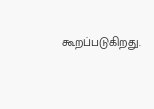கூறப்படுகிறது.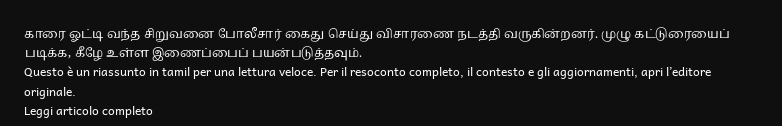காரை ஓட்டி வந்த சிறுவனை போலீசார் கைது செய்து விசாரணை நடத்தி வருகின்றனர். முழு கட்டுரையைப் படிக்க, கீழே உள்ள இணைப்பைப் பயன்படுத்தவும்.
Questo è un riassunto in tamil per una lettura veloce. Per il resoconto completo, il contesto e gli aggiornamenti, apri l’editore originale.
Leggi articolo completo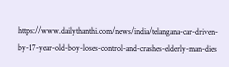https://www.dailythanthi.com/news/india/telangana-car-driven-by-17-year-old-boy-loses-control-and-crashes-elderly-man-dies